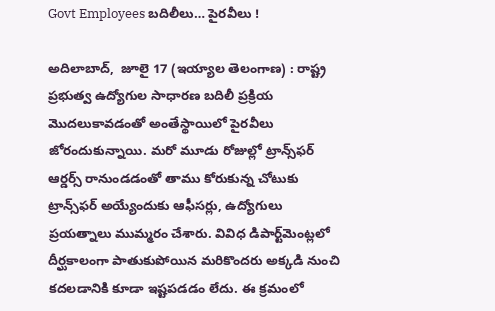Govt Employees బదిలీలు… పైరవీలు !

అదిలాబాద్‌,  జూలై 17 (ఇయ్యాల తెలంగాణ) : రాష్ట్ర ప్రభుత్వ ఉద్యోగుల సాధారణ బదిలీ ప్రక్రియ మొదలుకావడంతో అంతేస్థాయిలో పైరవీలు జోరందుకున్నాయి. మరో మూడు రోజుల్లో ట్రాన్స్‌ఫర్‌ ఆర్డర్స్‌ రానుండడంతో తాము కోరుకున్న చోటుకు ట్రాన్స్‌ఫర్‌ అయ్యేందుకు ఆఫీసర్లు, ఉద్యోగులు ప్రయత్నాలు ముమ్మరం చేశారు. వివిధ డిపార్ట్‌మెంట్లలో దీర్ఘకాలంగా పాతుకుపోయిన మరికొందరు అక్కడి నుంచి కదలడానికి కూడా ఇష్టపడడం లేదు. ఈ క్రమంలో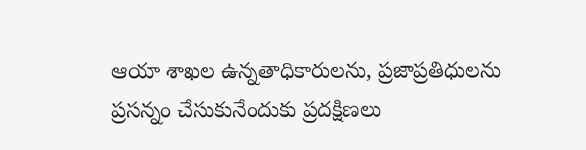ఆయా శాఖల ఉన్నతాధికారులను, ప్రజాప్రతిధులను ప్రసన్నం చేసుకునేందుకు ప్రదక్షిణలు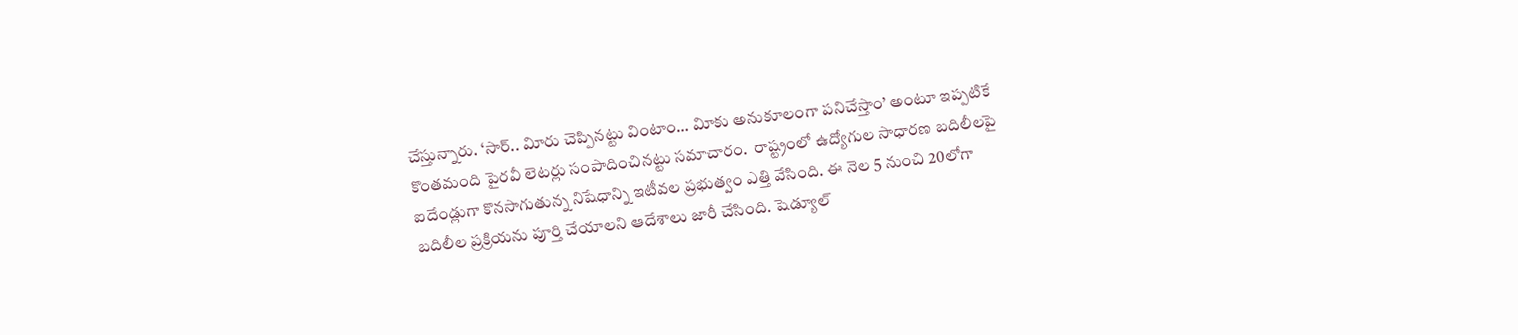చేస్తున్నారు. ‘సార్‌.. విూరు చెప్పినట్టు వింటాం… విూకు అనుకూలంగా పనిచేస్తాం’ అంటూ ఇప్పటికే కొంతమంది పైరవీ లెటర్లు సంపాదించినట్టు సమాచారం.  రాష్ట్రంలో ఉద్యోగుల సాధారణ బదిలీలపై ఐదేండ్లుగా కొనసాగుతున్న నిషేధాన్ని ఇటీవల ప్రభుత్వం ఎత్తి వేసింది. ఈ నెల 5 నుంచి 20లోగా బదిలీల ప్రక్రియను పూర్తి చేయాలని ఆదేశాలు జారీ చేసింది. షెడ్యూల్‌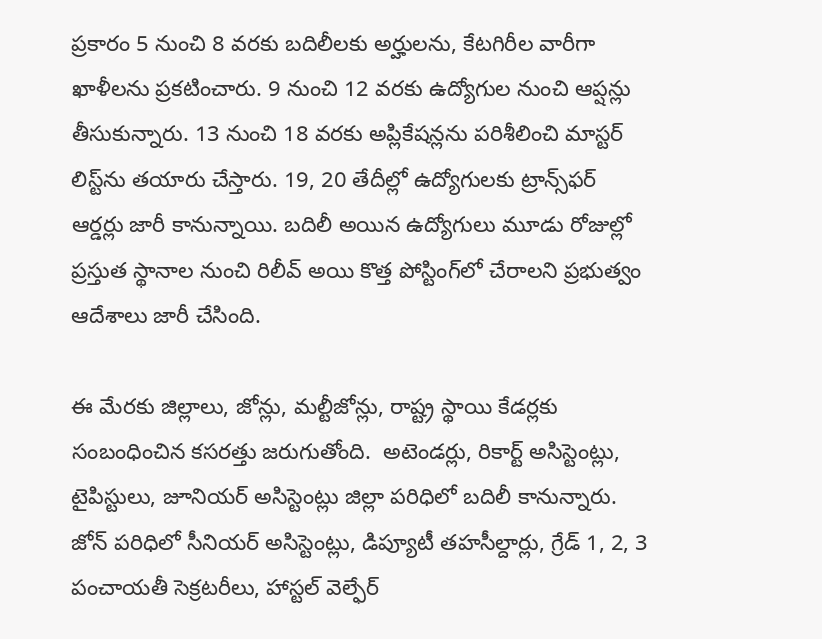ప్రకారం 5 నుంచి 8 వరకు బదిలీలకు అర్హులను, కేటగిరీల వారీగా ఖాళీలను ప్రకటించారు. 9 నుంచి 12 వరకు ఉద్యోగుల నుంచి ఆప్షన్లు తీసుకున్నారు. 13 నుంచి 18 వరకు అప్లికేషన్లను పరిశీలించి మాస్టర్‌ లిస్ట్‌ను తయారు చేస్తారు. 19, 20 తేదీల్లో ఉద్యోగులకు ట్రాన్స్‌ఫర్‌ ఆర్డర్లు జారీ కానున్నాయి. బదిలీ అయిన ఉద్యోగులు మూడు రోజుల్లో ప్రస్తుత స్థానాల నుంచి రిలీవ్‌ అయి కొత్త పోస్టింగ్‌లో చేరాలని ప్రభుత్వం ఆదేశాలు జారీ చేసింది.

ఈ మేరకు జిల్లాలు, జోన్లు, మల్టీజోన్లు, రాష్ట్ర స్థాయి కేడర్లకు సంబంధించిన కసరత్తు జరుగుతోంది.  అటెండర్లు, రికార్ట్‌ అసిస్టెంట్లు, టైపిస్టులు, జూనియర్‌ అసిస్టెంట్లు జిల్లా పరిధిలో బదిలీ కానున్నారు. జోన్‌ పరిధిలో సీనియర్‌ అసిస్టెంట్లు, డిప్యూటీ తహసీల్దార్లు, గ్రేడ్‌ 1, 2, 3 పంచాయతీ సెక్రటరీలు, హాస్టల్‌ వెల్ఫేర్‌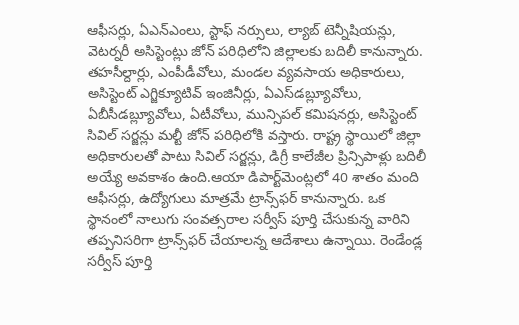ఆఫీసర్లు, ఏఎన్‌ఎంలు, స్టాఫ్‌ నర్సులు, ల్యాబ్‌ టెన్నీషియన్లు, వెటర్నరీ అసిస్టెంట్లు జోన్‌ పరిధిలోని జిల్లాలకు బదిలీ కానున్నారు. తహసీల్దార్లు, ఎంపీడీవోలు, మండల వ్యవసాయ అధికారులు, అసిస్టెంట్‌ ఎగ్జిక్యూటివ్‌ ఇంజినీర్లు, ఏఎస్‌డబ్ల్యూవోలు, ఏబీసీడబ్ల్యూవోలు, ఏటీవోలు, మున్సిపల్‌ కమిషనర్లు, అసిస్టెంట్‌ సివిల్‌ సర్జన్లు మల్టీ జోన్‌ పరిధిలోకి వస్తారు. రాష్ట్ర స్థాయిలో జిల్లా అధికారులతో పాటు సివిల్‌ సర్జన్లు, డిగ్రీ కాలేజీల ప్రిన్సిపాళ్లు బదిలీ అయ్యే అవకాశం ఉంది.ఆయా డిపార్ట్‌మెంట్లలో 40 శాతం మంది ఆఫీసర్లు, ఉద్యోగులు మాత్రమే ట్రాన్స్‌ఫర్‌ కానున్నారు. ఒక స్థానంలో నాలుగు సంవత్సరాల సర్వీస్‌ పూర్తి చేసుకున్న వారిని తప్పనిసరిగా ట్రాన్స్‌ఫర్‌ చేయాలన్న ఆదేశాలు ఉన్నాయి. రెండేండ్ల సర్వీస్‌ పూర్తి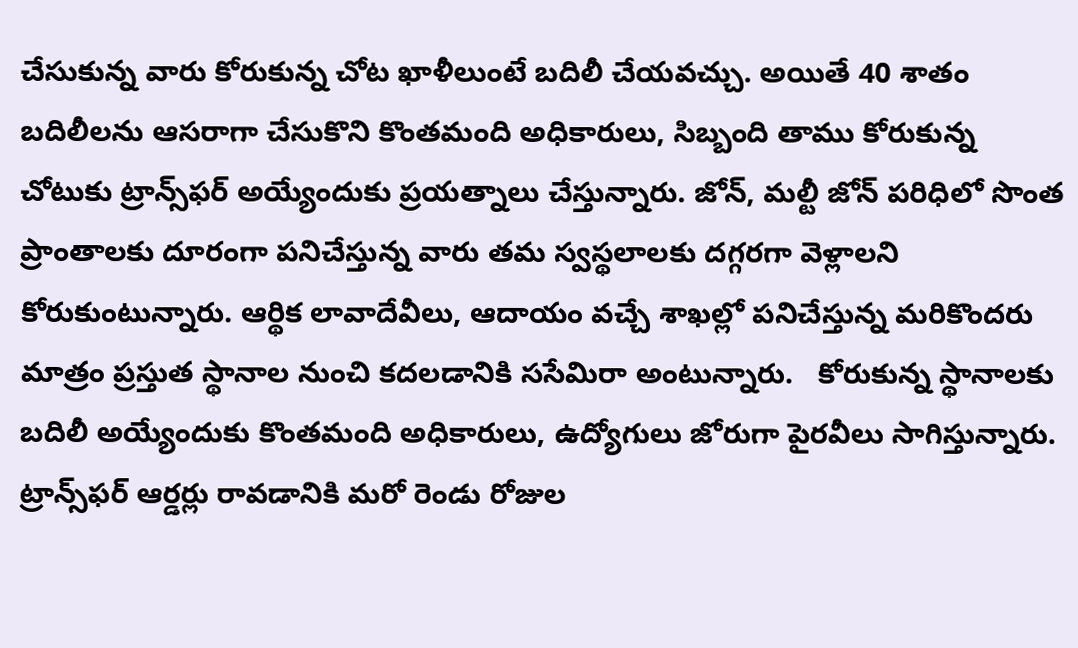చేసుకున్న వారు కోరుకున్న చోట ఖాళీలుంటే బదిలీ చేయవచ్చు. అయితే 40 శాతం బదిలీలను ఆసరాగా చేసుకొని కొంతమంది అధికారులు, సిబ్బంది తాము కోరుకున్న చోటుకు ట్రాన్స్‌ఫర్‌ అయ్యేందుకు ప్రయత్నాలు చేస్తున్నారు. జోన్‌, మల్టీ జోన్‌ పరిధిలో సొంత ప్రాంతాలకు దూరంగా పనిచేస్తున్న వారు తమ స్వస్థలాలకు దగ్గరగా వెళ్లాలని కోరుకుంటున్నారు. ఆర్థిక లావాదేవీలు, ఆదాయం వచ్చే శాఖల్లో పనిచేస్తున్న మరికొందరు మాత్రం ప్రస్తుత స్థానాల నుంచి కదలడానికి ససేమిరా అంటున్నారు.   కోరుకున్న స్థానాలకు బదిలీ అయ్యేందుకు కొంతమంది అధికారులు, ఉద్యోగులు జోరుగా పైరవీలు సాగిస్తున్నారు. ట్రాన్స్‌ఫర్‌ ఆర్డర్లు రావడానికి మరో రెండు రోజుల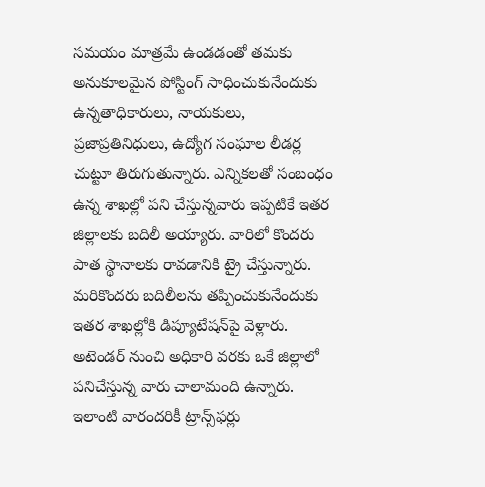సమయం మాత్రమే ఉండడంతో తమకు అనుకూలమైన పోస్టింగ్‌ సాధించుకునేందుకు ఉన్నతాధికారులు, నాయకులు, ప్రజాప్రతినిధులు, ఉద్యోగ సంఘాల లీడర్ల చుట్టూ తిరుగుతున్నారు. ఎన్నికలతో సంబంధం ఉన్న శాఖల్లో పని చేస్తున్నవారు ఇప్పటికే ఇతర జిల్లాలకు బదిలీ అయ్యారు. వారిలో కొందరు పాత స్థానాలకు రావడానికి ట్రై చేస్తున్నారు. మరికొందరు బదిలీలను తప్పించుకునేందుకు ఇతర శాఖల్లోకి డిప్యూటేషన్‌పై వెళ్లారు. అటెండర్‌ నుంచి అధికారి వరకు ఒకే జిల్లాలో పనిచేస్తున్న వారు చాలామంది ఉన్నారు. ఇలాంటి వారందరికీ ట్రాన్స్‌ఫర్లు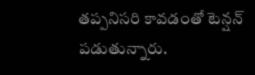తప్పనిసరి కావడంతో టెన్షన్‌ పడుతున్నారు.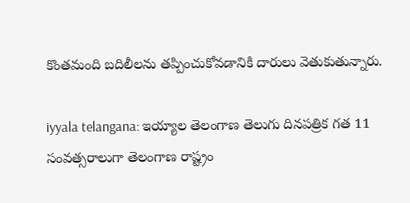కొంతమంది బదిలీలను తప్పించుకోవడానికి దారులు వెతుకుతున్నారు.

iyyala telangana: ఇయ్యాల తెలంగాణ తెలుగు దినపత్రిక గత 11 సంవత్సరాలుగా తెలంగాణ రాష్ట్రం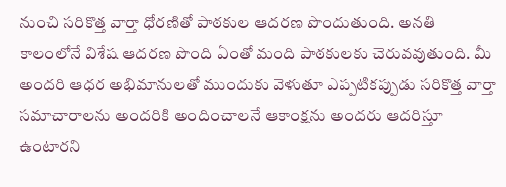నుంచి సరికొత్త వార్తా ధోరణితో పాఠకుల ఆదరణ పొందుతుంది. అనతి కాలంలోనే విశేష ఆదరణ పొంది ఏంతో మంది పాఠకులకు చెరువవుతుంది. మీ అందరి ఆధర అభిమానులతో ముందుకు వెళుతూ ఎప్పటికప్పుడు సరికొత్త వార్తా సమాచారాలను అందరికి అందించాలనే ఆకాంక్షను అందరు ఆదరిస్తూ ఉంటారని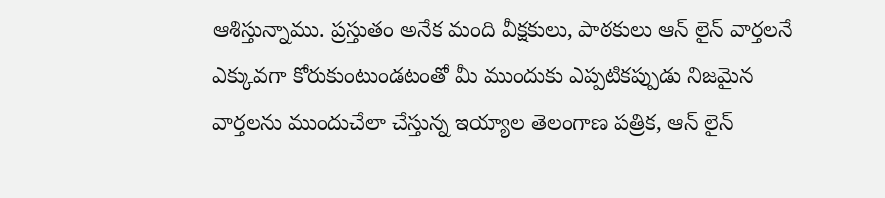ఆశిస్తున్నాము. ప్రస్తుతం అనేక మంది వీక్షకులు, పాఠకులు ఆన్ లైన్ వార్తలనే ఎక్కువగా కోరుకుంటుండటంతో మీ ముందుకు ఎప్పటికప్పుడు నిజమైన వార్తలను ముందుచేలా చేస్తున్న ఇయ్యాల తెలంగాణ పత్రిక, ఆన్ లైన్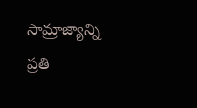సామ్రాజ్యాన్ని ప్రతి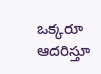ఒక్కరూ ఆదరిస్తూ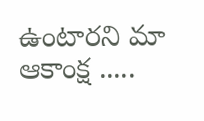ఉంటారని మా ఆకాంక్ష .....